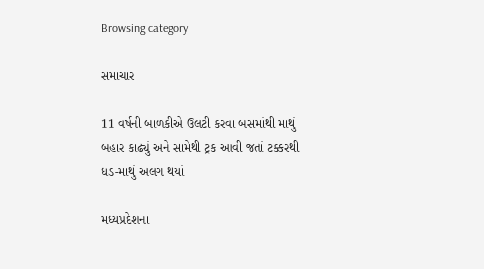Browsing category

સમાચાર

11 વર્ષની બાળકીએ ઉલટી કરવા બસમાંથી માથું બહાર કાઢ્યું અને સામેથી ટ્રક આવી જતાં ટક્કરથી ધડ-માથું અલગ થયાં

મધ્યપ્રદેશના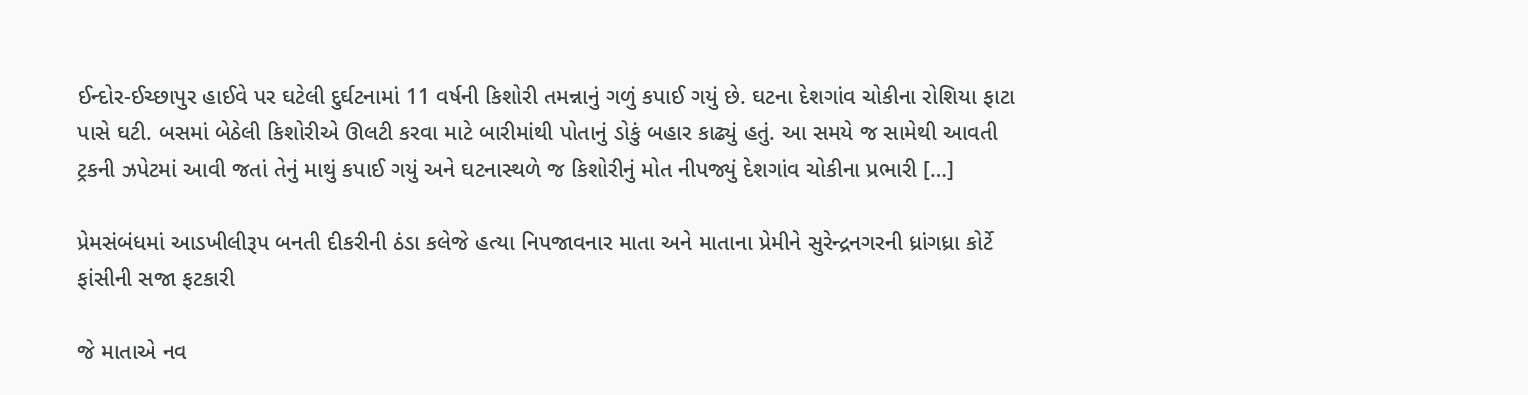ઈન્દોર-ઈચ્છાપુર હાઈવે પર ઘટેલી દુર્ઘટનામાં 11 વર્ષની કિશોરી તમન્નાનું ગળું કપાઈ ગયું છે. ઘટના દેશગાંવ ચોકીના રોશિયા ફાટા પાસે ઘટી. બસમાં બેઠેલી કિશોરીએ ઊલટી કરવા માટે બારીમાંથી પોતાનું ડોકું બહાર કાઢ્યું હતું. આ સમયે જ સામેથી આવતી ટ્રકની ઝપેટમાં આવી જતાં તેનું માથું કપાઈ ગયું અને ઘટનાસ્થળે જ કિશોરીનું મોત નીપજ્યું દેશગાંવ ચોકીના પ્રભારી […]

પ્રેમસંબંધમાં આડખીલીરૂપ બનતી દીકરીની ઠંડા કલેજે હત્યા નિપજાવનાર માતા અને માતાના પ્રેમીને સુરેન્દ્રનગરની ધ્રાંગધ્રા કોર્ટે ફાંસીની સજા ફટકારી

જે માતાએ નવ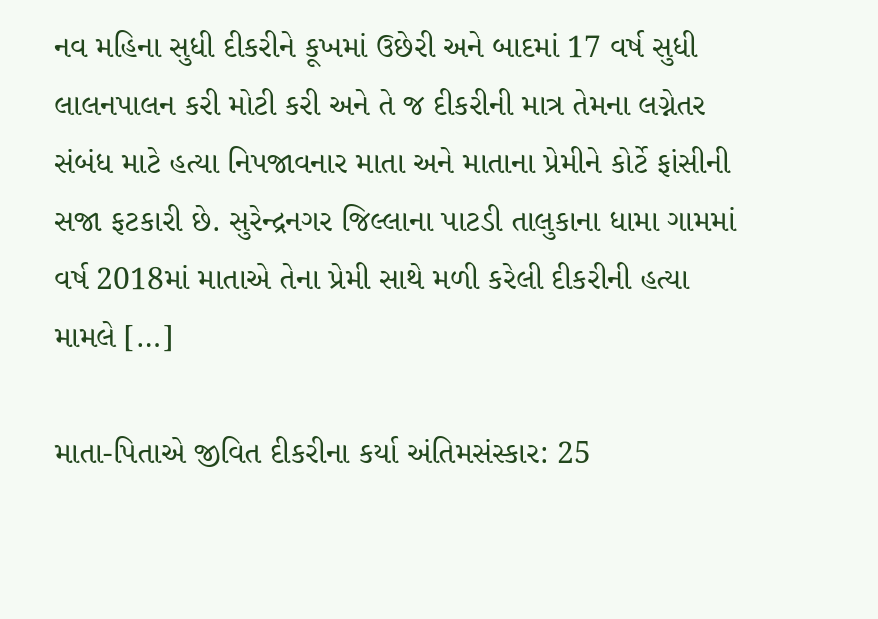નવ મહિના સુધી દીકરીને કૂખમાં ઉછેરી અને બાદમાં 17 વર્ષ સુધી લાલનપાલન કરી મોટી કરી અને તે જ દીકરીની માત્ર તેમના લગ્નેતર સંબંધ માટે હત્યા નિપજાવનાર માતા અને માતાના પ્રેમીને કોર્ટે ફાંસીની સજા ફટકારી છે. સુરેન્દ્રનગર જિલ્લાના પાટડી તાલુકાના ધામા ગામમાં વર્ષ 2018માં માતાએ તેના પ્રેમી સાથે મળી કરેલી દીકરીની હત્યા મામલે […]

માતા-પિતાએ જીવિત દીકરીના કર્યા અંતિમસંસ્કાર: 25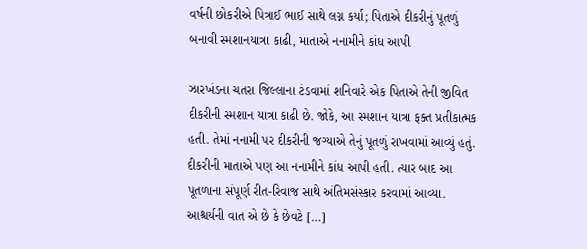વર્ષની છોકરીએ પિત્રાઈ ભાઈ સાથે લગ્ન કર્યા; પિતાએ દીકરીનું પૂતળું બનાવી સ્મશાનયાત્રા કાઢી, માતાએ નનામીને કાંધ આપી

ઝારખંડના ચતરા જિલ્લાના ટંડવામાં શનિવારે એક પિતાએ તેની જીવિત દીકરીની સ્મશાન યાત્રા કાઢી છે. જોકે, આ સ્મશાન યાત્રા ફક્ત પ્રતીકાત્મક હતી. તેમાં નનામી પર દીકરીની જગ્યાએ તેનું પૂતળું રાખવામાં આવ્યું હતું. દીકરીની માતાએ પણ આ નનામીને કાંધ આપી હતી. ત્યાર બાદ આ પૂતળાના સંપૂર્ણ રીત-રિવાજ સાથે અંતિમસંસ્કાર કરવામાં આવ્યા. આશ્ચર્યની વાત એ છે કે છેવટે […]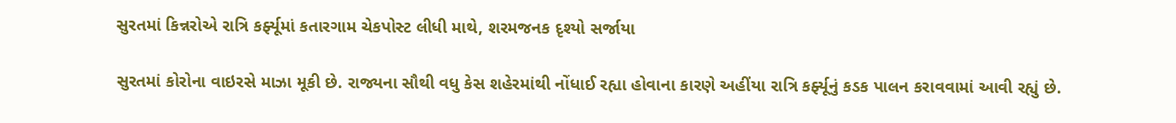સુરતમાં કિન્નરોએ રાત્રિ કર્ફ્યૂમાં કતારગામ ચેકપોસ્ટ લીધી માથે, શરમજનક દૃશ્યો સર્જાયા

સુરતમાં કોરોના વાઇરસે માઝા મૂકી છે. રાજ્યના સૌથી વધુ કેસ શહેરમાંથી નોંધાઈ રહ્યા હોવાના કારણે અહીંયા રાત્રિ કર્ફ્યૂનું કડક પાલન કરાવવામાં આવી રહ્યું છે.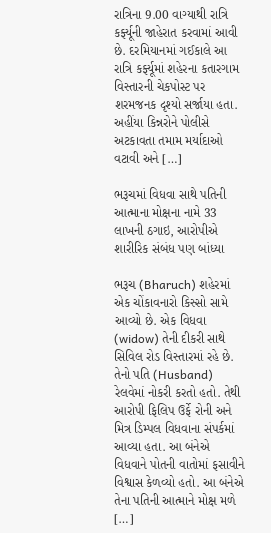રાત્રિના 9.00 વાગ્યાથી રાત્રિ કર્ફ્યૂની જાહેરાત કરવામાં આવી છે. દરમિયાનમાં ગઈકાલે આ રાત્રિ કર્ફ્યૂમાં શહેરના કતારગામ વિસ્તારની ચેકપોસ્ટ પર શરમજનક દૃશ્યો સર્જાયા હતા. અહીંયા કિન્નરોને પોલીસે અટકાવતા તમામ મર્યાદાઓ વટાવી અને […]

ભરૂચમાં વિધવા સાથે પતિની આત્માના મોક્ષના નામે 33 લાખની ઠગાઇ, આરોપીએ શારીરિક સંબંધ પણ બાંધ્યા

ભરૂચ (Bharuch) શહેરમાં એક ચોંકાવનારો કિસ્સો સામે આવ્યો છે. એક વિધવા (widow) તેની દીકરી સાથે સિવિલ રોડ વિસ્તારમાં રહે છે. તેનો પતિ (Husband) રેલવેમાં નોકરી કરતો હતો. તેથી આરોપી ફિલિપ ઉર્ફે રોની અને મિત્ર ડિમ્પલ વિધવાના સંપર્કમાં આવ્યા હતા. આ બંનેએ વિધવાને પોતની વાતોમાં ફસાવીને વિશ્વાસ કેળવ્યો હતો. આ બંનેએ તેના પતિની આત્માને મોક્ષ મળે […]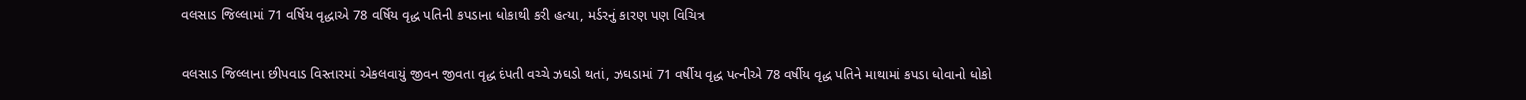વલસાડ જિલ્લામાં 71 વર્ષિય વૃદ્ધાએ 78 વર્ષિય વૃદ્ધ પતિની કપડાના ધોકાથી કરી હત્યા, મર્ડરનું કારણ પણ વિચિત્ર

વલસાડ જિલ્લાના છીપવાડ વિસ્તારમાં એકલવાયું જીવન જીવતા વૃદ્ધ દંપતી વચ્ચે ઝઘડો થતાં, ઝઘડામાં 71 વર્ષીય વૃદ્ધ પત્નીએ 78 વર્ષીય વૃદ્ધ પતિને માથામાં કપડા ધોવાનો ધોકો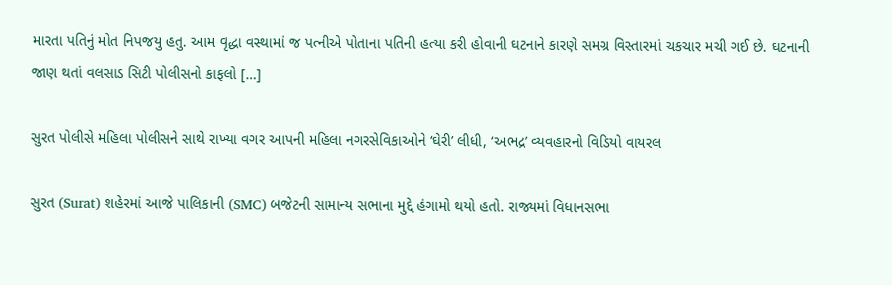મારતા પતિનું મોત નિપજયુ હતુ. આમ વૃદ્ધા વસ્થામાં જ પત્નીએ પોતાના પતિની હત્યા કરી હોવાની ઘટનાને કારણે સમગ્ર વિસ્તારમાં ચકચાર મચી ગઈ છે. ઘટનાની જાણ થતાં વલસાડ સિટી પોલીસનો કાફલો […]

સુરત પોલીસે મહિલા પોલીસને સાથે રાખ્યા વગર આપની મહિલા નગરસેવિકાઓને ‘ઘેરી’ લીધી, ‘અભદ્ર’ વ્યવહારનો વિડિયો વાયરલ

સુરત (Surat) શહેરમાં આજે પાલિકાની (SMC) બજેટની સામાન્ય સભાના મુદ્દે હંગામો થયો હતો. રાજ્યમાં વિધાનસભા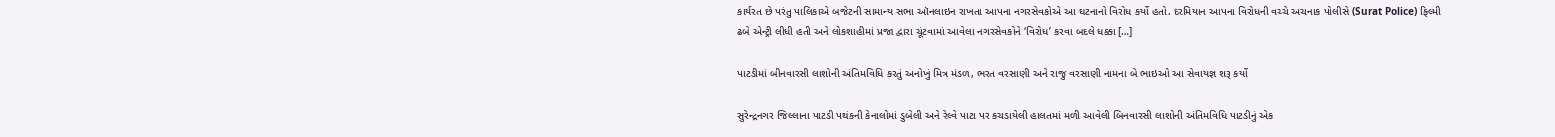કાર્યરત છે પરંતુ પાલિકાએ બજેટની સામાન્ય સભા ઑનલાઇન રાખતા આપના નગરસેવકોએ આ ઘટનાનો વિરોધ કર્યો હતો. દરમિયાન આપના વિરોધની વચ્ચે અચનાક પોલીસે (Surat Police) ફિલ્મી ઢબે એન્ટ્રી લીધી હતી અને લોકશાહીમાં પ્રજા દ્વારા ચૂંટવામાં આવેલા નગરસેવકોને ‘વિરોધ’ કરવા બદલે ધક્કા […]

પાટડીમાં બીનવારસી લાશોની અંતિમવિધિ કરતું અનોખું મિત્ર મંડળ, ભરત વરસાણી અને રાજુ વરસાણી નામના બે ભાઇઓ આ સેવાયજ્ઞ શરૂ કર્યો

સુરેન્દ્રનગર જિલ્લાના પાટડી પથંકની કેનાલોમાં ડુબેલી અને રેલ્વે પાટા પર કચડાયેલી હાલતમાં મળી આવેલી બિનવારસી લાશોની અંતિમવિધિ પાટડીનું એક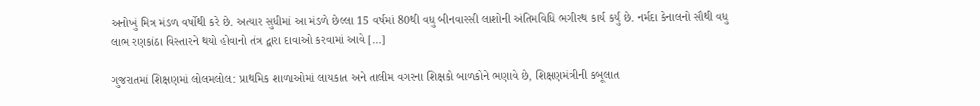અનોખું મિત્ર મંડળ વર્ષોથી કરે છે. અત્યાર સુધીમાં આ મંડળે છેલ્લા 15 વર્ષમાં 80થી વધુ બીનવારસી લાશોની અંતિમવિધિ ભગીરથ કાર્ય કર્યું છે. નર્મદા કેનાલનો સૌથી વધુ લાભ રણકાંઠા વિસ્તારને થયો હોવાનો તંત્ર દ્વારા દાવાઓ કરવામાં આવે […]

ગુજરાતમાં શિક્ષણમાં લોલમલોલ: પ્રાથમિક શાળાઓમાં લાયકાત અને તાલીમ વગરના શિક્ષકો બાળકોને ભણાવે છે, શિક્ષણમંત્રીની કબૂલાત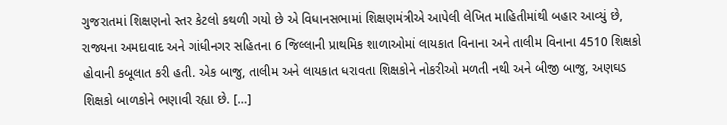ગુજરાતમાં શિક્ષણનો સ્તર કેટલો કથળી ગયો છે એ વિધાનસભામાં શિક્ષણમંત્રીએ આપેલી લેખિત માહિતીમાંથી બહાર આવ્યું છે, રાજ્યના અમદાવાદ અને ગાંધીનગર સહિતના 6 જિલ્લાની પ્રાથમિક શાળાઓમાં લાયકાત વિનાના અને તાલીમ વિનાના 4510 શિક્ષકો હોવાની કબૂલાત કરી હતી. એક બાજુ, તાલીમ અને લાયકાત ધરાવતા શિક્ષકોને નોકરીઓ મળતી નથી અને બીજી બાજુ, અણઘડ શિક્ષકો બાળકોને ભણાવી રહ્યા છે. […]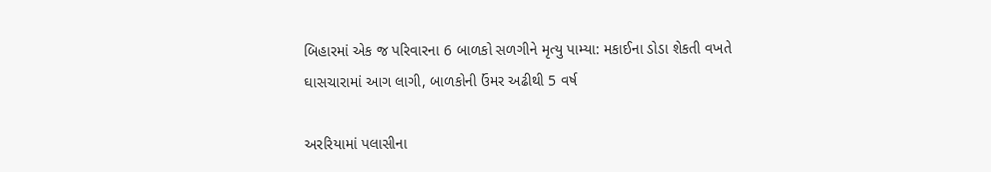બિહારમાં એક જ પરિવારના 6 બાળકો સળગીને મૃત્યુ પામ્યા: મકાઈના ડોડા શેકતી વખતે ઘાસચારામાં આગ લાગી, બાળકોની ઉંમર અઢીથી 5 વર્ષ

અરરિયામાં પલાસીના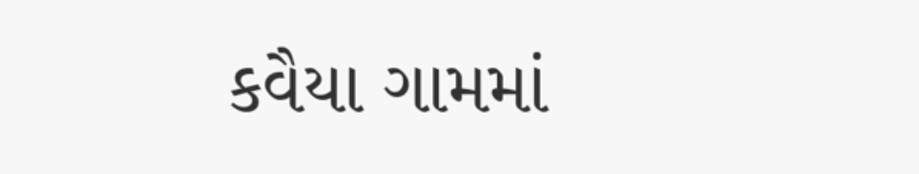કવૈયા ગામમાં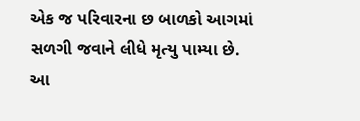એક જ પરિવારના છ બાળકો આગમાં સળગી જવાને લીધે મૃત્યુ પામ્યા છે. આ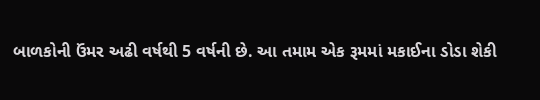બાળકોની ઉંમર અઢી વર્ષથી 5 વર્ષની છે. આ તમામ એક રૂમમાં મકાઈના ડોડા શેકી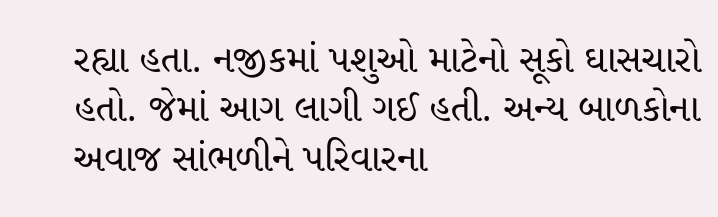રહ્યા હતા. નજીકમાં પશુઓ માટેનો સૂકો ઘાસચારો હતો. જેમાં આગ લાગી ગઈ હતી. અન્ય બાળકોના અવાજ સાંભળીને પરિવારના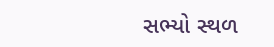સભ્યો સ્થળ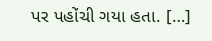પર પહોંચી ગયા હતા. […]